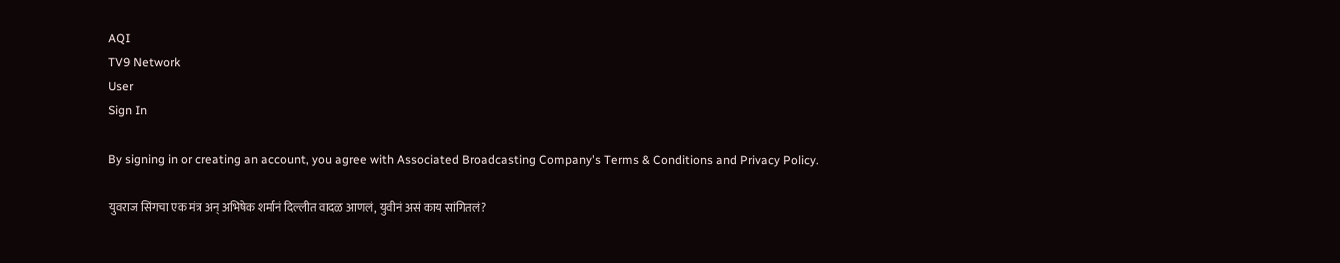AQI
TV9 Network
User
Sign In

By signing in or creating an account, you agree with Associated Broadcasting Company's Terms & Conditions and Privacy Policy.

युवराज सिंगचा एक मंत्र अन् अभिषेक शर्मानं दिल्लीत वादळ आणलं, युवीनं असं काय सांगितलं?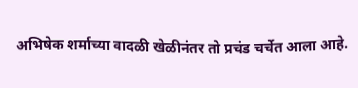अभिषेक शर्माच्या वादळी खेळीनंतर तो प्रचंड चर्चेत आला आहे.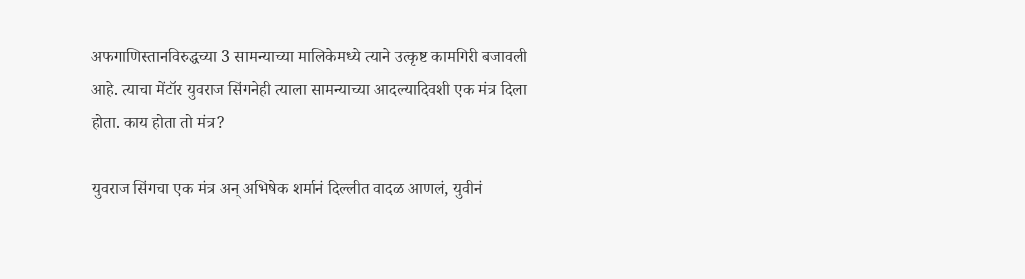अफगाणिस्तानविरुद्धच्या 3 सामन्याच्या मालिकेमध्ये त्याने उत्कृष्ट कामगिरी बजावली आहे. त्याचा मेंटॉर युवराज सिंगनेही त्याला सामन्याच्या आदल्यादिवशी एक मंत्र दिला होता. काय होता तो मंत्र?

युवराज सिंगचा एक मंत्र अन् अभिषेक शर्मानं दिल्लीत वादळ आणलं, युवीनं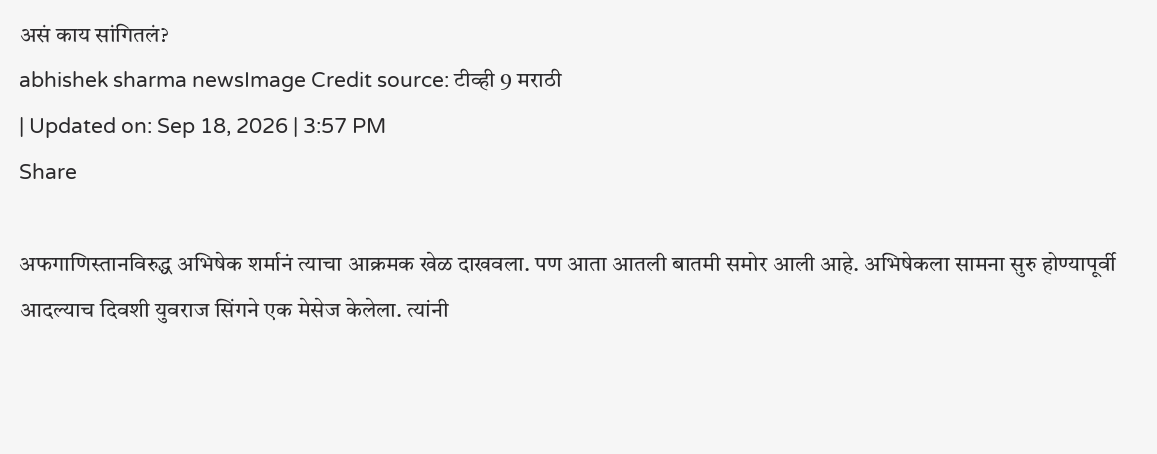असं काय सांगितलं?
abhishek sharma newsImage Credit source: टीव्ही 9 मराठी
| Updated on: Sep 18, 2026 | 3:57 PM
Share

अफगाणिस्तानविरुद्ध अभिषेक शर्मानं त्याचा आक्रमक खेळ दाखवला. पण आता आतली बातमी समोर आली आहे. अभिषेकला सामना सुरु होण्यापूर्वी आदल्याच दिवशी युवराज सिंगने एक मेसेज केलेला. त्यांनी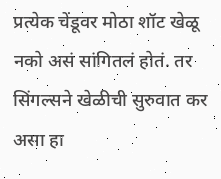प्रत्येक चेंडूवर मोठा शॉट खेळू नको असं सांगितलं होतं. तर सिंगल्सने खेळीची सुरुवात कर असा हा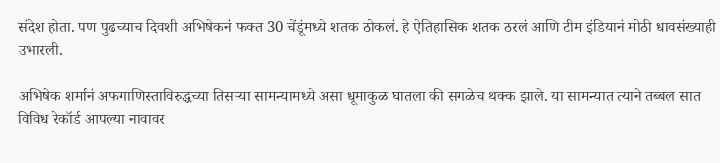संदेश होता. पण पुढच्याच दिवशी अभिषेकनं फक्त 30 चेंडूंमध्ये शतक ठोकलं. हे ऐतिहासिक शतक ठरलं आणि टीम इंडियानं मोठी धावसंख्याही उभारली.

अभिषेक शर्मानं अफगाणिस्ताविरुद्धच्या तिसऱ्या सामन्यामध्ये असा धूमाकुळ घातला की सगळेच थक्क झाले. या सामन्यात त्याने तब्बल सात विविध रेकॉर्ड आपल्या नावावर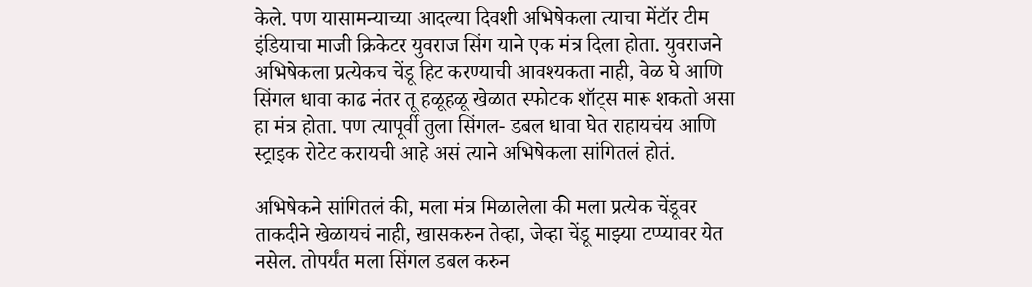केले. पण यासामन्याच्या आदल्या दिवशी अभिषेकला त्याचा मेंटॉर टीम इंडियाचा माजी क्रिकेटर युवराज सिंग याने एक मंत्र दिला होता. युवराजने अभिषेकला प्रत्येकच चेंडू हिट करण्याची आवश्यकता नाही, वेळ घे आणि सिंगल धावा काढ नंतर तू हळूहळू खेळात स्फोटक शॉट्स मारू शकतो असा हा मंत्र होता. पण त्यापूर्वी तुला सिंगल- डबल धावा घेत राहायचंय आणि स्ट्राइक रोटेट करायची आहे असं त्याने अभिषेकला सांगितलं होतं.

अभिषेकने सांगितलं की, मला मंत्र मिळालेला की मला प्रत्येक चेंडूवर ताकदीने खेळायचं नाही, खासकरुन तेव्हा, जेव्हा चेंडू माझ्या टप्प्यावर येत नसेल. तोपर्यंत मला सिंगल डबल करुन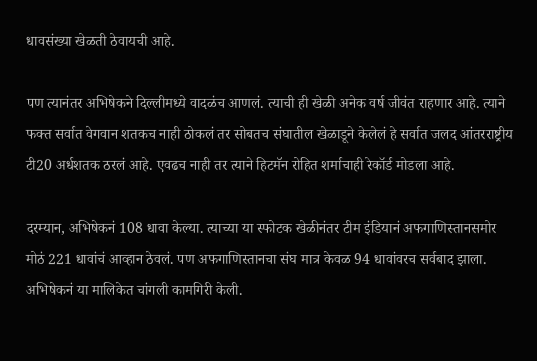धावसंख्या खेळती ठेवायची आहे.

पण त्यानंतर अभिषेकने दिल्लीमध्ये वादळंच आणलं. त्याची ही खेळी अनेक वर्ष जीवंत राहणार आहे. त्याने फक्त सर्वात वेगवान शतकच नाही ठोकलं तर सोबतच संघातील खेळाडूने केलेलं हे सर्वात जलद आंतरराष्ट्रीय टी20 अर्धशतक ठरलं आहे. एवढच नाही तर त्याने हिटमॅन रोहित शर्माचाही रेकॉर्ड मोडला आहे.

दरम्यान, अभिषेकनं 108 धावा केल्या. त्याच्या या स्फोटक खेळीनंतर टीम इंडियानं अफगाणिस्तानसमोर मोठं 221 धावांचं आव्हान ठेवलं. पण अफगाणिस्तानचा संघ मात्र केवळ 94 धावांवरच सर्वबाद झाला. अभिषेकनं या मालिकेत चांगली कामगिरी केली.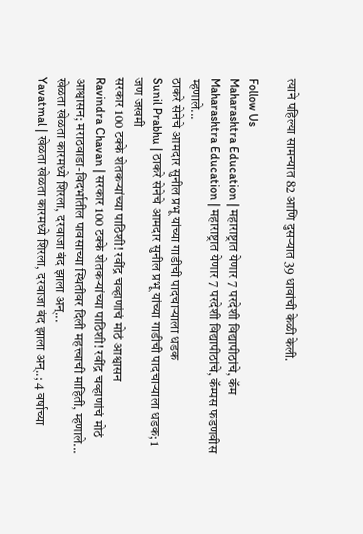त्याने पहिल्या सामन्यात 82 आणि दुसऱ्यात 39 धावांची केळी केली.

Follow Us
Maharashtra Education | महाराष्ट्रात येणार 7 परदेशी विद्यापीठांचे, कॅम
Maharashtra Education | महाराष्ट्रात येणार 7 परदेशी विद्यापीठांचे, कॅम्पस फडणवीस म्हणाले...
ठाकरे सेनेचे आमदार सुनील प्रभू यांच्या गाडीची पादचाऱ्याला धडक
Sunil Prabhu | ठाकरे सेनेचे आमदार सुनील प्रभू यांच्या गाडीची पादचाऱ्याला धडक; 1 जण जखमी
सरकार 100 टक्के शेतकऱ्यांच्या पाठिशी! रवींद्र चव्हाणांचं मोठं आश्वासन
Ravindra Chavan | सरकार 100 टक्के शेतकऱ्यांच्या पाठिशी! रवींद्र चव्हाणांचं मोठं आश्वासन; मराठवाडा-विदर्भातील पावसाच्या स्थितीवर दिली महत्त्वाची माहिती, म्हणाले...
खेळता खेळता कारमध्ये शिरला, दरवाजा बंद झाला अन्...
Yavatmal | खेळता खेळता कारमध्ये शिरला, दरवाजा बंद झाला अन्..; 4 वर्षाच्या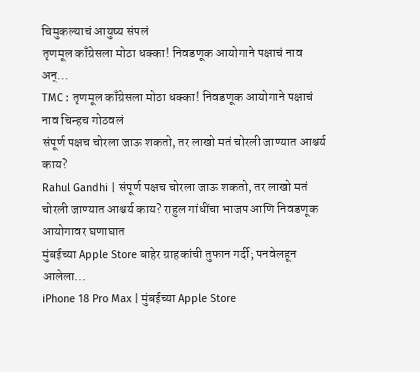चिमुकल्याचं आयुष्य संपलं
तृणमूल काँग्रेसला मोठा धक्का! निवडणूक आयोगाने पक्षाचं नाव अन्...
TMC : तृणमूल काँग्रेसला मोठा धक्का! निवडणूक आयोगाने पक्षाचं नाव चिन्हच गोठवलं
संपूर्ण पक्षच चोरला जाऊ शकतो, तर लाखो मतं चोरली जाण्यात आश्चर्य काय?
Rahul Gandhi | संपूर्ण पक्षच चोरला जाऊ शकतो, तर लाखो मतं चोरली जाण्यात आश्चर्य काय? राहुल गांधींचा भाजप आणि निवडणूक आयोगावर घणाघात
मुंबईच्या Apple Store बाहेर ग्राहकांची तुफान गर्दी; पनवेलहून आलेला...
iPhone 18 Pro Max | मुंबईच्या Apple Store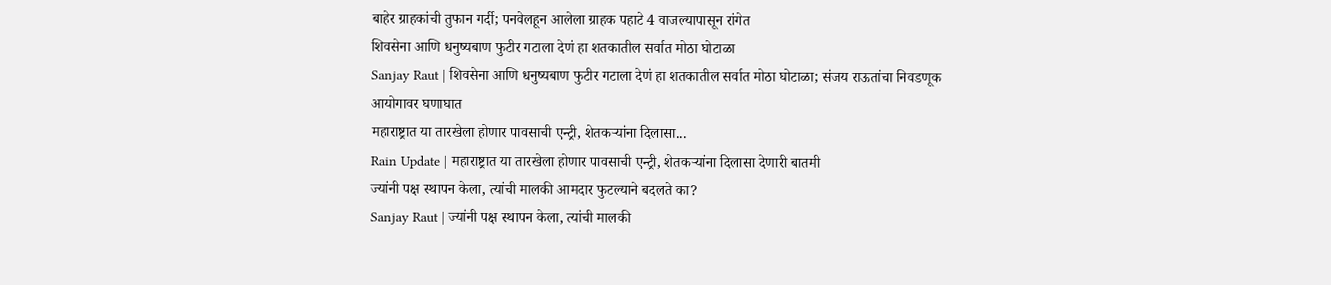बाहेर ग्राहकांची तुफान गर्दी; पनवेलहून आलेला ग्राहक पहाटे 4 वाजल्यापासून रांगेत
शिवसेना आणि धनुष्यबाण फुटीर गटाला देणं हा शतकातील सर्वात मोठा घोटाळा
Sanjay Raut | शिवसेना आणि धनुष्यबाण फुटीर गटाला देणं हा शतकातील सर्वात मोठा घोटाळा; संजय राऊतांचा निवडणूक आयोगावर घणाघात
महाराष्ट्रात या तारखेला होणार पावसाची एन्ट्री, शेतकऱ्यांना दिलासा...
Rain Update | महाराष्ट्रात या तारखेला होणार पावसाची एन्ट्री, शेतकऱ्यांना दिलासा देणारी बातमी
ज्यांनी पक्ष स्थापन केला, त्यांची मालकी आमदार फुटल्याने बदलते का?
Sanjay Raut | ज्यांनी पक्ष स्थापन केला, त्यांची मालकी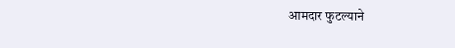आमदार फुटल्याने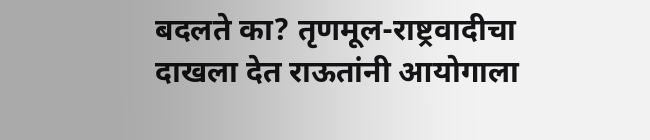बदलते का? तृणमूल-राष्ट्रवादीचा दाखला देत राऊतांनी आयोगाला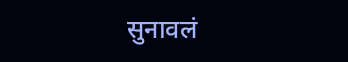सुनावलं